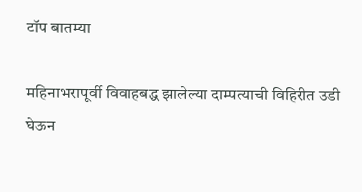टॉप बातम्या

महिनाभरापूर्वी विवाहबद्ध झालेल्या दाम्पत्याची विहिरीत उडी घेऊन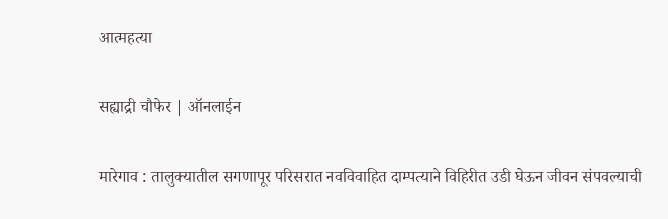आत्महत्या

सह्याद्री चौफेर | ऑनलाईन

मारेगाव : तालुक्यातील सगणापूर परिसरात नवविवाहित दाम्पत्याने विहिरीत उडी घेऊन जीवन संपवल्याची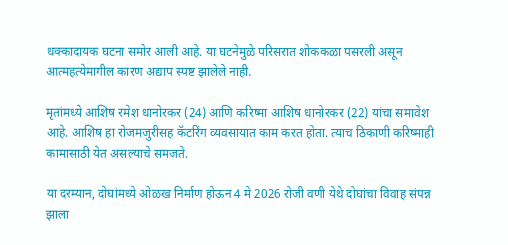धक्कादायक घटना समोर आली आहे. या घटनेमुळे परिसरात शोककळा पसरली असून आत्महत्येमागील कारण अद्याप स्पष्ट झालेले नाही.

मृतांमध्ये आशिष रमेश धानोरकर (24) आणि करिष्मा आशिष धानोरकर (22) यांचा समावेश आहे. आशिष हा रोजमजुरीसह कॅटरिंग व्यवसायात काम करत होता. त्याच ठिकाणी करिष्माही कामासाठी येत असल्याचे समजते.

या दरम्यान, दोघांमध्ये ओळख निर्माण होऊन 4 मे 2026 रोजी वणी येथे दोघांचा विवाह संपन्न झाला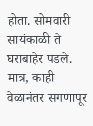होता. सोमवारी सायंकाळी ते घराबाहेर पडले. मात्र, काही वेळानंतर सगणापूर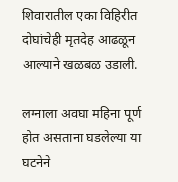शिवारातील एका विहिरीत दोघांचेही मृतदेह आढळून आल्याने खळबळ उडाली.

लग्नाला अवघा महिना पूर्ण होत असताना घडलेल्या या घटनेने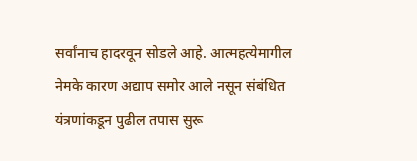सर्वांनाच हादरवून सोडले आहे. आत्महत्येमागील नेमके कारण अद्याप समोर आले नसून संबंधित यंत्रणांकडून पुढील तपास सुरू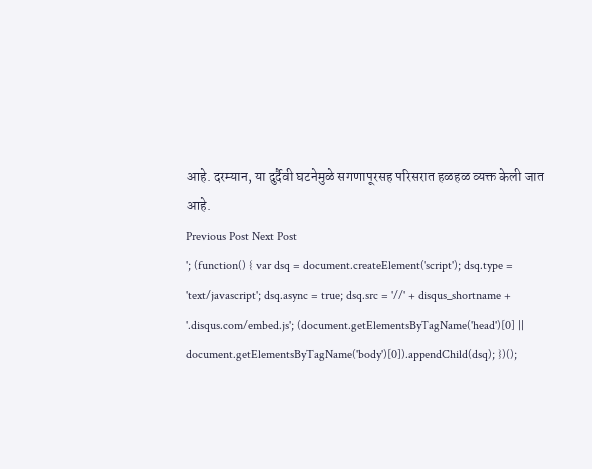आहे. दरम्यान, या दुर्दैवी घटनेमुळे सगणापूरसह परिसरात हळहळ व्यक्त केली जात आहे.
Previous Post Next Post
'; (function() { var dsq = document.createElement('script'); dsq.type = 'text/javascript'; dsq.async = true; dsq.src = '//' + disqus_shortname + '.disqus.com/embed.js'; (document.getElementsByTagName('head')[0] || document.getElementsByTagName('body')[0]).appendChild(dsq); })();